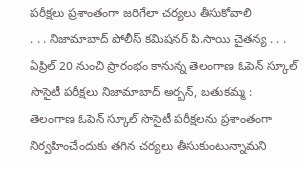పరీక్షలు ప్రశాంతంగా జరిగేలా చర్యలు తీసుకోవాలి
. . . నిజామాబాద్ పోలీస్ కమిషనర్ పి.సాయి చైతన్య . . . ఏప్రిల్ 20 నుంచి ప్రారంభం కానున్న తెలంగాణ ఓపెన్ స్కూల్ సొసైటీ పరీక్షలు నిజామాబాద్ అర్బన్, బతుకమ్మ : తెలంగాణ ఓపెన్ స్కూల్ సొసైటీ పరీక్షలను ప్రశాంతంగా నిర్వహించేందుకు తగిన చర్యలు తీసుకుంటున్నామని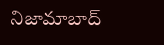నిజామాబాద్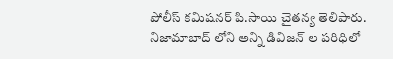పోలీస్ కమిషనర్ పి.సాయి చైతన్య తెలిపారు. నిజామాబాద్ లోని అన్ని డివిజన్ ల పరిధిలో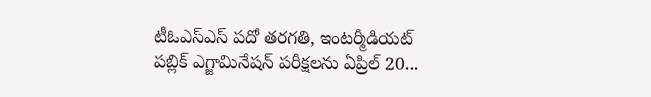టీఓఎస్ఎస్ పదో తరగతి, ఇంటర్మీడియట్ పబ్లిక్ ఎగ్జామినేషన్ పరీక్షలను ఏప్రిల్ 20...